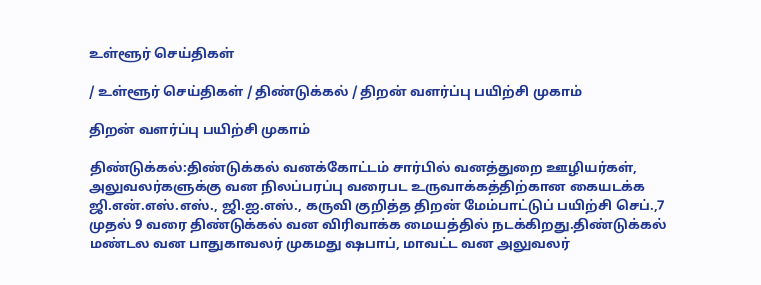உள்ளூர் செய்திகள்

/ உள்ளூர் செய்திகள் / திண்டுக்கல் / திறன் வளர்ப்பு பயிற்சி முகாம்

திறன் வளர்ப்பு பயிற்சி முகாம்

திண்டுக்கல்:திண்டுக்கல் வனக்கோட்டம் சார்பில் வனத்துறை ஊழியர்கள், அலுவலர்களுக்கு வன நிலப்பரப்பு வரைபட உருவாக்கத்திற்கான கையடக்க ஜி.என்.எஸ்.எஸ்., ஜி.ஐ.எஸ்., கருவி குறித்த திறன் மேம்பாட்டுப் பயிற்சி செப்.,7 முதல் 9 வரை திண்டுக்கல் வன விரிவாக்க மையத்தில் நடக்கிறது.திண்டுக்கல் மண்டல வன பாதுகாவலர் முகமது ஷபாப், மாவட்ட வன அலுவலர்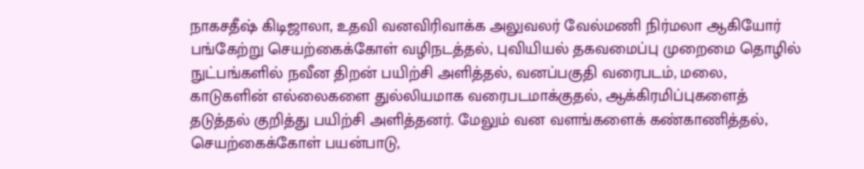நாகசதீஷ் கிடிஜாலா, உதவி வனவிரிவாக்க அலுவலர் வேல்மணி நிர்மலா ஆகியோர் பங்கேற்று செயற்கைக்கோள் வழிநடத்தல், புவியியல் தகவமைப்பு முறைமை தொழில் நுட்பங்களில் நவீன திறன் பயிற்சி அளித்தல், வனப்பகுதி வரைபடம், மலை, காடுகளின் எல்லைகளை துல்லியமாக வரைபடமாக்குதல், ஆக்கிரமிப்புகளைத் தடுத்தல் குறித்து பயிற்சி அளித்தனர். மேலும் வன வளங்களைக் கண்காணித்தல், செயற்கைக்கோள் பயன்பாடு,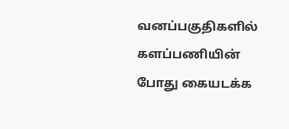வனப்பகுதிகளில் களப்பணியின் போது கையடக்க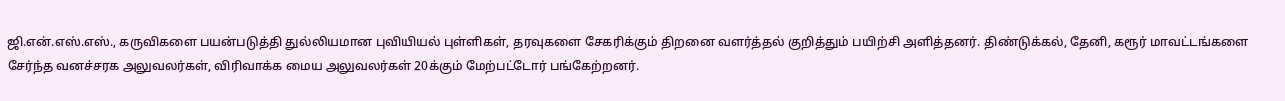ஜி.என்.எஸ்.எஸ்., கருவிகளை பயன்படுத்தி துல்லியமான புவியியல் புள்ளிகள், தரவுகளை சேகரிக்கும் திறனை வளர்த்தல் குறித்தும் பயிற்சி அளித்தனர். திண்டுக்கல், தேனி, கரூர் மாவட்டங்களை சேர்ந்த வனச்சரக அலுவலர்கள், விரிவாக்க மைய அலுவலர்கள் 20க்கும் மேற்பட்டோர் பங்கேற்றனர்.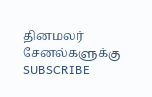தினமலர் சேனல்களுக்கு SUBSCRIBE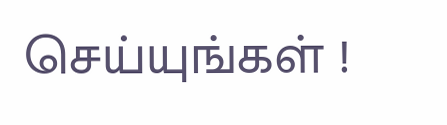செய்யுங்கள் !